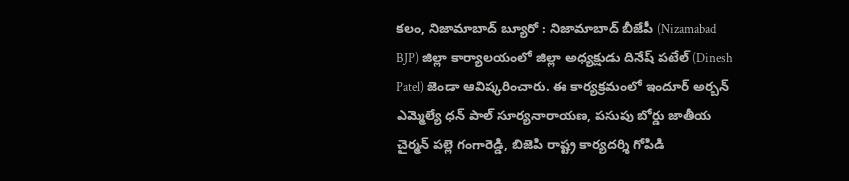కలం, నిజామాబాద్ బ్యూరో : నిజామాబాద్ బీజేపీ (Nizamabad BJP) జిల్లా కార్యాలయంలో జిల్లా అధ్యక్షుడు దినేష్ పటేల్ (Dinesh Patel) జెండా ఆవిష్కరించారు. ఈ కార్యక్రమంలో ఇందూర్ అర్బన్ ఎమ్మెల్యే ధన్ పాల్ సూర్యనారాయణ, పసుపు బోర్డు జాతీయ చైర్మన్ పల్లె గంగారెడ్డి, బిజెపి రాష్ట్ర కార్యదర్శి గోపిడి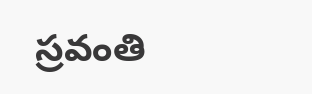స్రవంతి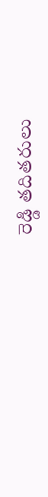రెడ్డి తదితరులు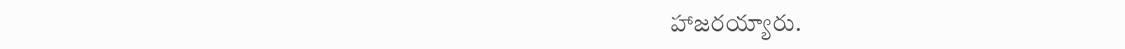హాజరయ్యారు.